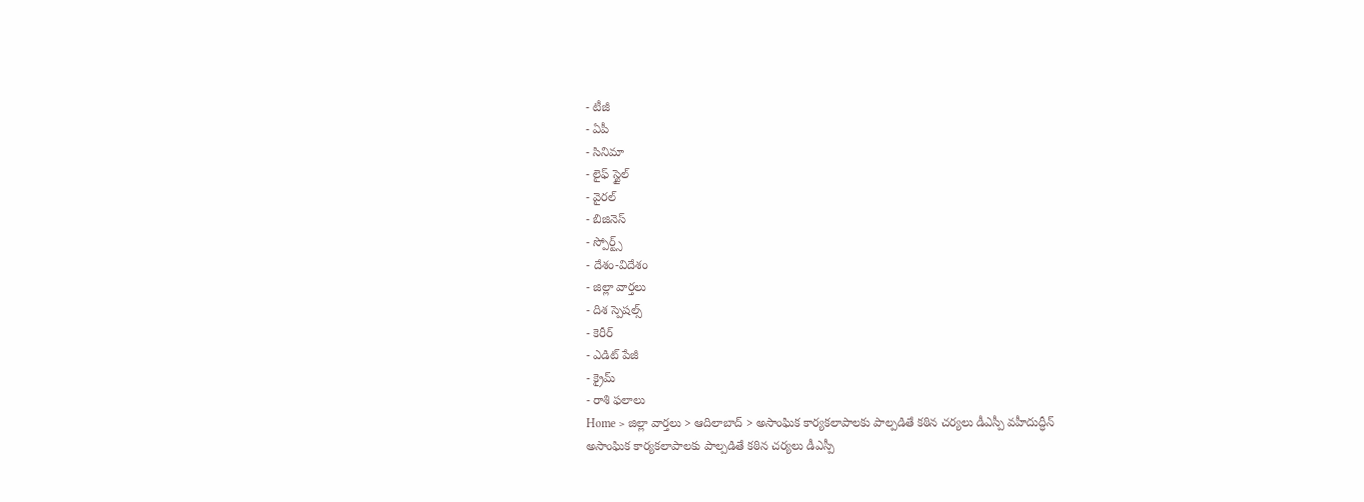- టీజీ
- ఏపీ
- సినిమా
- లైఫ్ స్టైల్
- వైరల్
- బిజినెస్
- స్పోర్ట్స్
- దేశం-విదేశం
- జిల్లా వార్తలు
- దిశ స్పెషల్స్
- కెరీర్
- ఎడిట్ పేజీ
- క్రైమ్
- రాశి ఫలాలు
Home > జిల్లా వార్తలు > ఆదిలాబాద్ > అసాంఘిక కార్యకలాపాలకు పాల్పడితే కఠిన చర్యలు డీఎస్పీ వహీదుద్ధీన్
అసాంఘిక కార్యకలాపాలకు పాల్పడితే కఠిన చర్యలు డీఎస్పీ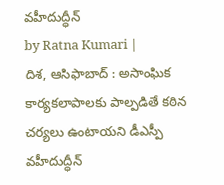వహీదుద్ధీన్
by Ratna Kumari |
దిశ, ఆసిఫాబాద్ : అసాంఘిక కార్యకలాపాలకు పాల్పడితే కఠిన చర్యలు ఉంటాయని డీఎస్పీ వహీదుద్ధీన్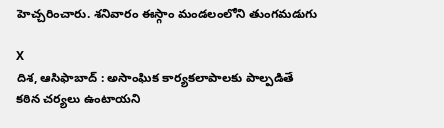హెచ్చరించారు. శనివారం ఈస్గాం మండలంలోని తుంగమడుగు

X
దిశ, ఆసిఫాబాద్ : అసాంఘిక కార్యకలాపాలకు పాల్పడితే కఠిన చర్యలు ఉంటాయని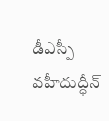డీఎస్పీ వహీదుద్ధీన్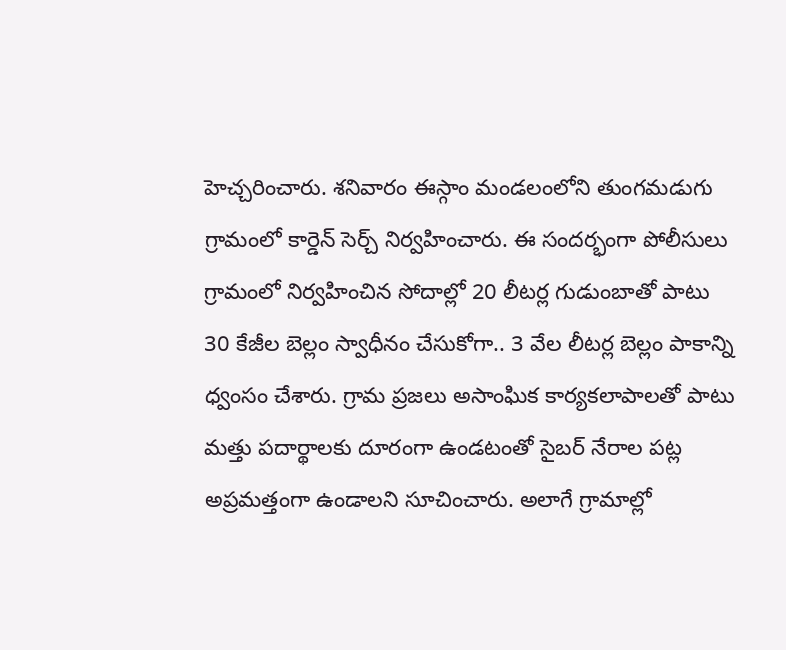హెచ్చరించారు. శనివారం ఈస్గాం మండలంలోని తుంగమడుగు గ్రామంలో కార్డెన్ సెర్చ్ నిర్వహించారు. ఈ సందర్భంగా పోలీసులు గ్రామంలో నిర్వహించిన సోదాల్లో 20 లీటర్ల గుడుంబాతో పాటు 30 కేజీల బెల్లం స్వాధీనం చేసుకోగా.. 3 వేల లీటర్ల బెల్లం పాకాన్ని ధ్వంసం చేశారు. గ్రామ ప్రజలు అసాంఘిక కార్యకలాపాలతో పాటు మత్తు పదార్థాలకు దూరంగా ఉండటంతో సైబర్ నేరాల పట్ల అప్రమత్తంగా ఉండాలని సూచించారు. అలాగే గ్రామాల్లో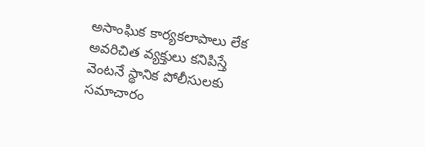అసాంఘిక కార్యకలాపాలు లేక అవరిచిత వ్యక్తులు కనిపిస్తే వెంటనే స్థానిక పోలీసులకు సమాచారం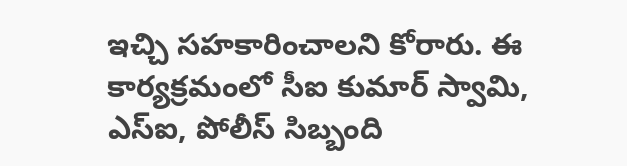ఇచ్చి సహకారించాలని కోరారు. ఈ కార్యక్రమంలో సీఐ కుమార్ స్వామి, ఎస్ఐ, పోలీస్ సిబ్బంది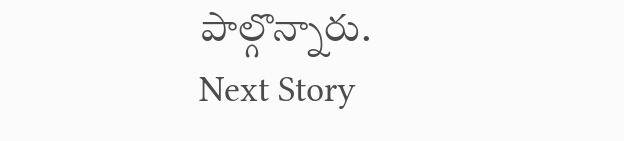పాల్గొన్నారు.
Next Story